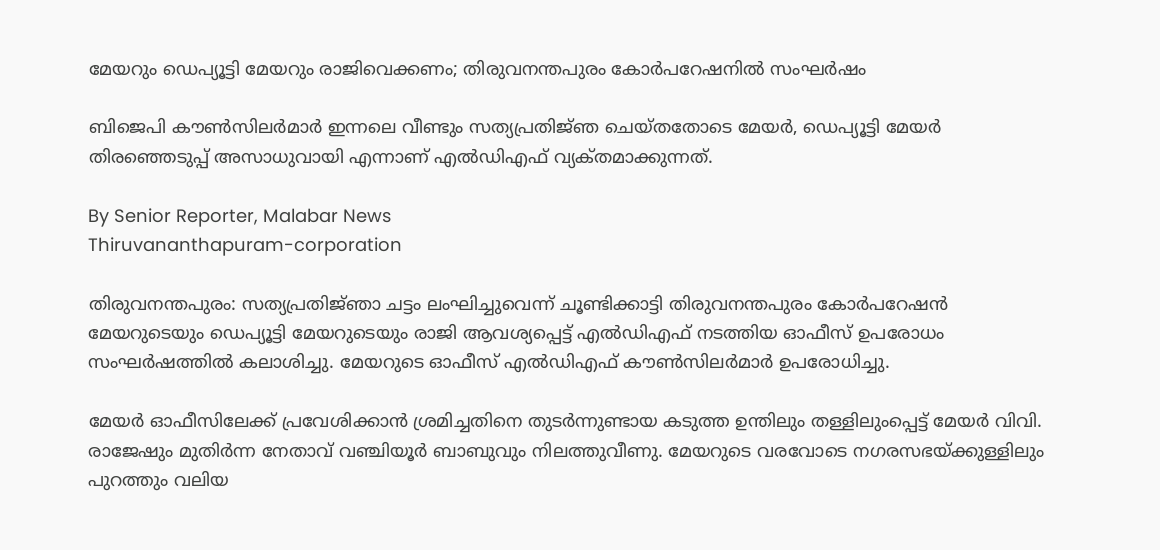മേയറും ഡെപ്യൂട്ടി മേയറും രാജിവെക്കണം; തിരുവനന്തപുരം കോർപറേഷനിൽ സംഘർഷം

ബിജെപി കൗൺസിലർമാർ ഇന്നലെ വീണ്ടും സത്യപ്രതിജ്‌ഞ ചെയ്‌തതോടെ മേയർ, ഡെപ്യൂട്ടി മേയർ തിരഞ്ഞെടുപ്പ് അസാധുവായി എന്നാണ് എൽഡിഎഫ് വ്യക്‌തമാക്കുന്നത്.

By Senior Reporter, Malabar News
Thiruvananthapuram-corporation

തിരുവനന്തപുരം: സത്യപ്രതിജ്‌ഞാ ചട്ടം ലംഘിച്ചുവെന്ന് ചൂണ്ടിക്കാട്ടി തിരുവനന്തപുരം കോർപറേഷൻ മേയറുടെയും ഡെപ്യൂട്ടി മേയറുടെയും രാജി ആവശ്യപ്പെട്ട് എൽഡിഎഫ് നടത്തിയ ഓഫീസ് ഉപരോധം സംഘർഷത്തിൽ കലാശിച്ചു. മേയറുടെ ഓഫീസ് എൽഡിഎഫ് കൗൺസിലർമാർ ഉപരോധിച്ചു.

മേയർ ഓഫീസിലേക്ക് പ്രവേശിക്കാൻ ശ്രമിച്ചതിനെ തുടർന്നുണ്ടായ കടുത്ത ഉന്തിലും തള്ളിലുംപ്പെട്ട് മേയർ വിവി. രാജേഷും മുതിർന്ന നേതാവ് വഞ്ചിയൂർ ബാബുവും നിലത്തുവീണു. മേയറുടെ വരവോടെ നഗരസഭയ്‌ക്കുള്ളിലും പുറത്തും വലിയ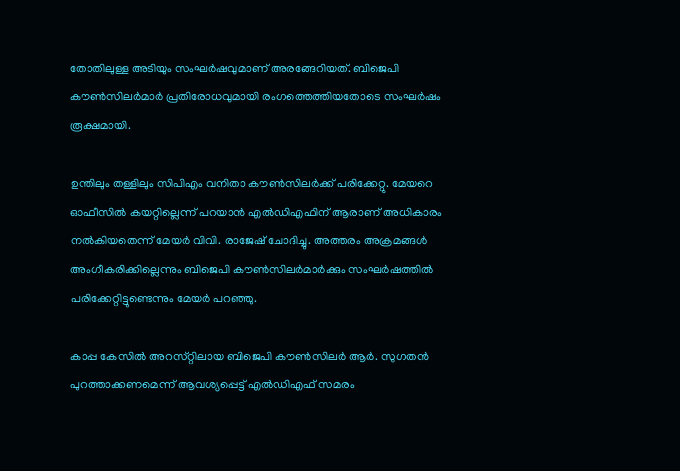തോതിലുള്ള അടിയും സംഘർഷവുമാണ് അരങ്ങേറിയത്. ബിജെപി കൗൺസിലർമാർ പ്രതിരോധവുമായി രംഗത്തെത്തിയതോടെ സംഘർഷം രൂക്ഷമായി.

ഉന്തിലും തള്ളിലും സിപിഎം വനിതാ കൗൺസിലർക്ക് പരിക്കേറ്റു. മേയറെ ഓഫീസിൽ കയറ്റില്ലെന്ന് പറയാൻ എൽഡിഎഫിന് ആരാണ് അധികാരം നൽകിയതെന്ന് മേയർ വിവി. രാജേഷ് ചോദിച്ചു. അത്തരം അക്രമങ്ങൾ അംഗീകരിക്കില്ലെന്നും ബിജെപി കൗൺസിലർമാർക്കും സംഘർഷത്തിൽ പരിക്കേറ്റിട്ടുണ്ടെന്നും മേയർ പറഞ്ഞു.

കാപ്പ കേസിൽ അറസ്‌റ്റിലായ ബിജെപി കൗൺസിലർ ആർ. സുഗതൻ പുറത്താക്കണമെന്ന് ആവശ്യപ്പെട്ട് എൽഡിഎഫ് സമരം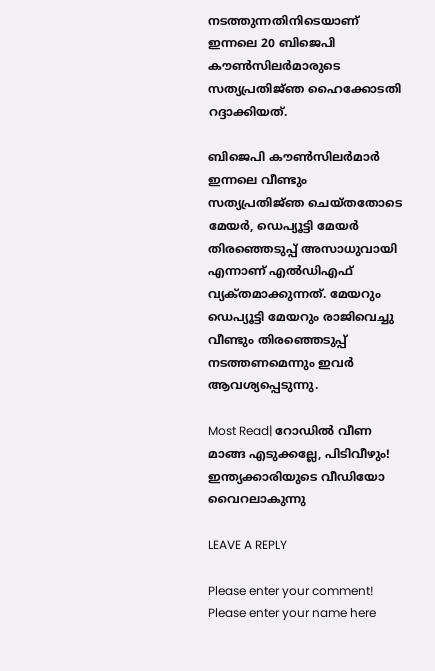നടത്തുന്നതിനിടെയാണ് ഇന്നലെ 20 ബിജെപി കൗൺസിലർമാരുടെ സത്യപ്രതിജ്‌ഞ ഹൈക്കോടതി റദ്ദാക്കിയത്.

ബിജെപി കൗൺസിലർമാർ ഇന്നലെ വീണ്ടും സത്യപ്രതിജ്‌ഞ ചെയ്‌തതോടെ മേയർ, ഡെപ്യൂട്ടി മേയർ തിരഞ്ഞെടുപ്പ് അസാധുവായി എന്നാണ് എൽഡിഎഫ് വ്യക്‌തമാക്കുന്നത്. മേയറും ഡെപ്യൂട്ടി മേയറും രാജിവെച്ചു വീണ്ടും തിരഞ്ഞെടുപ്പ് നടത്തണമെന്നും ഇവർ ആവശ്യപ്പെടുന്നു.

Most Read| റോഡിൽ വീണ മാങ്ങ എടുക്കല്ലേ, പിടിവീഴും! ഇന്ത്യക്കാരിയുടെ വീഡിയോ വൈറലാകുന്നു

LEAVE A REPLY

Please enter your comment!
Please enter your name here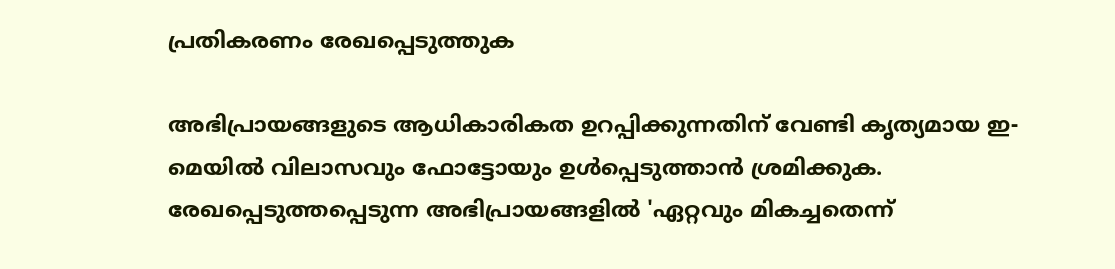പ്രതികരണം രേഖപ്പെടുത്തുക

അഭിപ്രായങ്ങളുടെ ആധികാരികത ഉറപ്പിക്കുന്നതിന് വേണ്ടി കൃത്യമായ ഇ-മെയിൽ വിലാസവും ഫോട്ടോയും ഉൾപ്പെടുത്താൻ ശ്രമിക്കുക. രേഖപ്പെടുത്തപ്പെടുന്ന അഭിപ്രായങ്ങളിൽ 'ഏറ്റവും മികച്ചതെന്ന്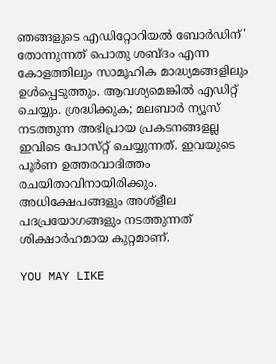ഞങ്ങളുടെ എഡിറ്റോറിയൽ ബോർഡിന്' തോന്നുന്നത് പൊതു ശബ്‌ദം എന്ന കോളത്തിലും സാമൂഹിക മാദ്ധ്യമങ്ങളിലും ഉൾപ്പെടുത്തും. ആവശ്യമെങ്കിൽ എഡിറ്റ് ചെയ്യും. ശ്രദ്ധിക്കുക; മലബാർ ന്യൂസ് നടത്തുന്ന അഭിപ്രായ പ്രകടനങ്ങളല്ല ഇവിടെ പോസ്‌റ്റ് ചെയ്യുന്നത്. ഇവയുടെ പൂർണ ഉത്തരവാദിത്തം രചയിതാവിനായിരിക്കും. അധിക്ഷേപങ്ങളും അശ്‌ളീല പദപ്രയോഗങ്ങളും നടത്തുന്നത് ശിക്ഷാർഹമായ കുറ്റമാണ്.

YOU MAY LIKE